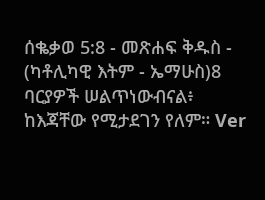ሰቈቃወ 5:8 - መጽሐፍ ቅዱስ - (ካቶሊካዊ እትም - ኤማሁስ)8 ባርያዎች ሠልጥነውብናል፥ ከእጃቸው የሚታደገን የለም። Ver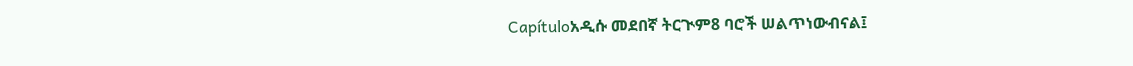Capítuloአዲሱ መደበኛ ትርጒም8 ባሮች ሠልጥነውብናል፤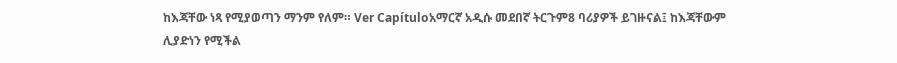ከእጃቸው ነጻ የሚያወጣን ማንም የለም። Ver Capítuloአማርኛ አዲሱ መደበኛ ትርጉም8 ባሪያዎች ይገዙናል፤ ከእጃቸውም ሊያድነን የሚችል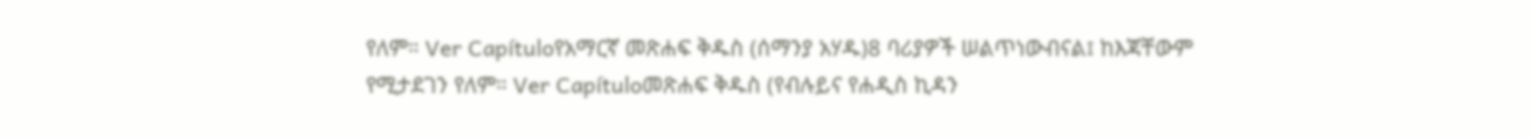የለም። Ver Capítuloየአማርኛ መጽሐፍ ቅዱስ (ሰማንያ አሃዱ)8 ባሪያዎች ሠልጥነውብናል፤ ከእጃቸውም የሚታደገን የለም። Ver Capítuloመጽሐፍ ቅዱስ (የብሉይና የሐዲስ ኪዳን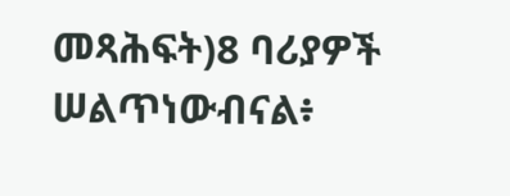መጻሕፍት)8 ባሪያዎች ሠልጥነውብናል፥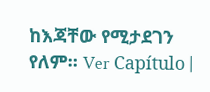ከእጃቸው የሚታደገን የለም። Ver Capítulo |